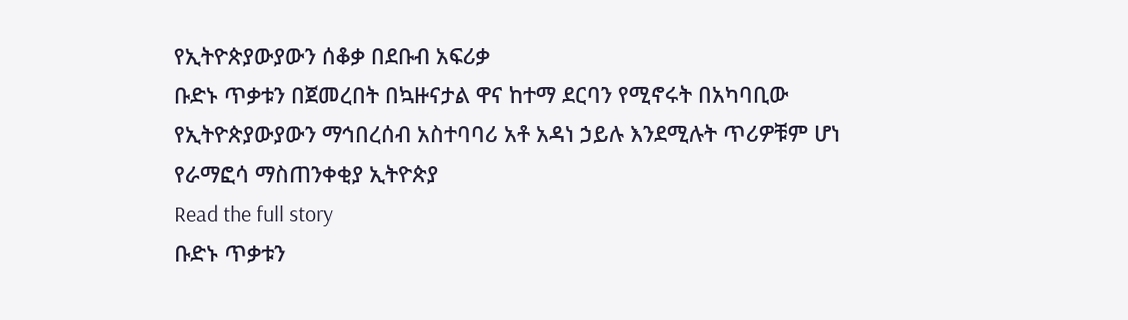የኢትዮጵያውያውን ሰቆቃ በደቡብ አፍሪቃ
ቡድኑ ጥቃቱን በጀመረበት በኳዙናታል ዋና ከተማ ደርባን የሚኖሩት በአካባቢው የኢትዮጵያውያውን ማኅበረሰብ አስተባባሪ አቶ አዳነ ኃይሉ እንደሚሉት ጥሪዎቹም ሆነ የራማፎሳ ማስጠንቀቂያ ኢትዮጵያ
Read the full story
ቡድኑ ጥቃቱን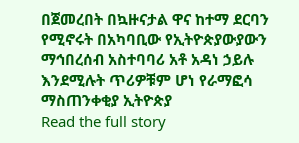በጀመረበት በኳዙናታል ዋና ከተማ ደርባን የሚኖሩት በአካባቢው የኢትዮጵያውያውን ማኅበረሰብ አስተባባሪ አቶ አዳነ ኃይሉ እንደሚሉት ጥሪዎቹም ሆነ የራማፎሳ ማስጠንቀቂያ ኢትዮጵያ
Read the full story